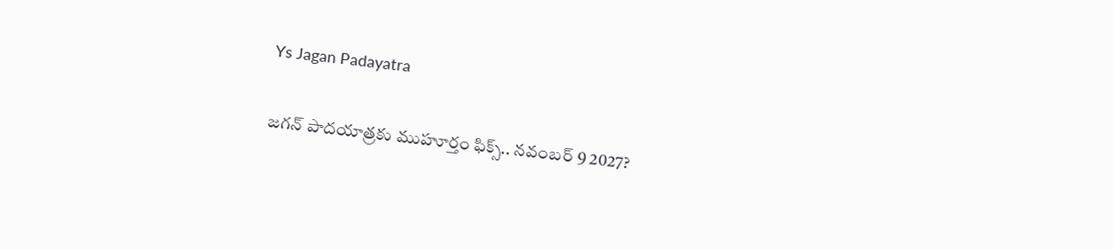Ys Jagan Padayatra

జగన్ పాదయాత్రకు ముహూర్తం ఫిక్స్.. నవంబర్ 9 2027?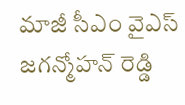మాజీ సీఎం వైఎస్ జగన్మోహన్ రెడ్డి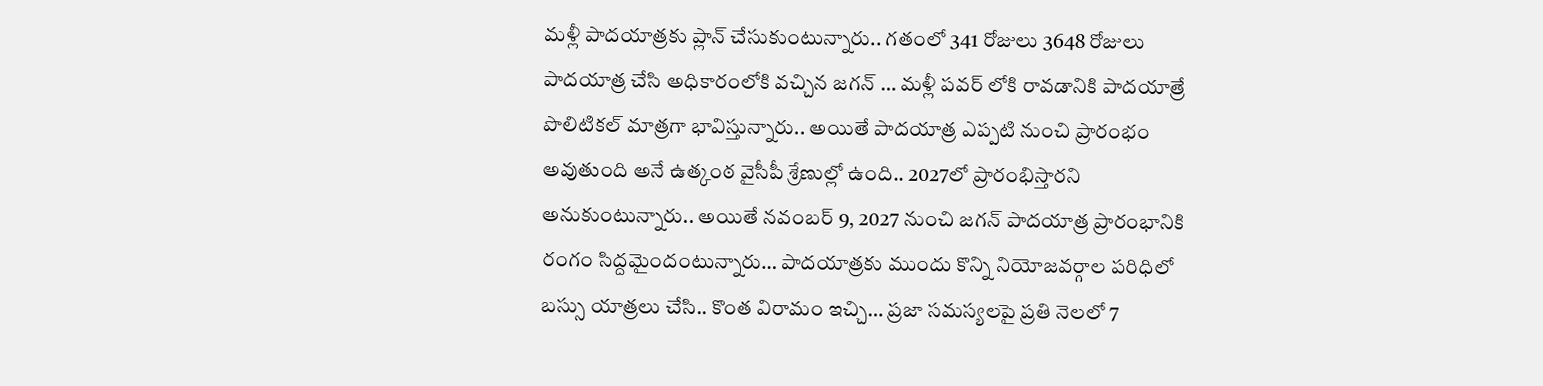మళ్లీ పాదయాత్రకు ప్లాన్ చేసుకుంటున్నారు.. గతంలో 341 రోజులు 3648 రోజులు పాదయాత్ర చేసి అధికారంలోకి వచ్చిన జగన్ … మళ్లీ పవర్ లోకి రావడానికి పాదయాత్రే పొలిటికల్ మాత్రగా భావిస్తున్నారు.. అయితే పాదయాత్ర ఎప్పటి నుంచి ప్రారంభం అవుతుంది అనే ఉత్కంఠ వైసీపీ శ్రేణుల్లో ఉంది.. 2027లో ప్రారంభిస్తారని అనుకుంటున్నారు.. అయితే నవంబర్ 9, 2027 నుంచి జగన్ పాదయాత్ర ప్రారంభానికి రంగం సిద్దమైందంటున్నారు… పాదయాత్రకు ముందు కొన్ని నియోజవర్గాల పరిధిలో బస్సు యాత్రలు చేసి.. కొంత విరామం ఇచ్చి… ప్రజా సమస్యలపై ప్రతి నెలలో 7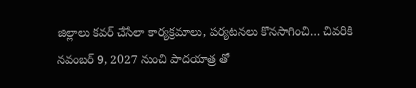జిల్లాలు కవర్ చేసేలా కార్యక్రమాలు, పర్యటనలు కొనసాగించి… చివరికి నవంబర్ 9, 2027 నుంచి పాదయాత్ర తో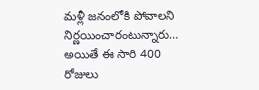మళ్లీ జనంలోకి పోవాలని నిర్ణయించారంటున్నారు… అయితే ఈ సారి 400 రోజులు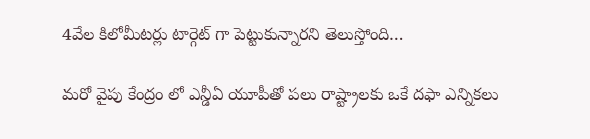4వేల కిలోమీటర్లు టార్గెట్ గా పెట్టుకున్నారని తెలుస్తోంది…

మరో వైపు కేంద్రం లో ఎన్డీఏ యూపీతో పలు రాష్ట్రాలకు ఒకే దఫా ఎన్నికలు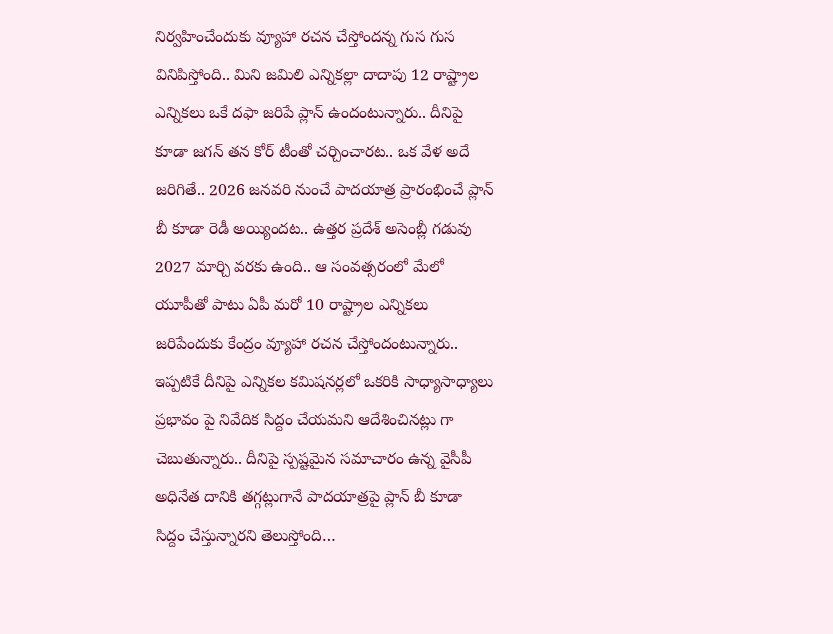నిర్వహించేందుకు వ్యూహా రచన చేస్తోందన్న గుస గుస వినిపిస్తోంది.. మిని జమిలి ఎన్నికల్లా దాదాపు 12 రాష్ట్రాల ఎన్నికలు ఒకే దఫా జరిపే ప్లాన్ ఉందంటున్నారు.. దీనిపై కూడా జగన్ తన కోర్ టీంతో చర్చించారట.. ఒక వేళ అదే జరిగితే.. 2026 జనవరి నుంచే పాదయాత్ర ప్రారంభించే ప్లాన్ బీ కూడా రెడీ అయ్యిందట.. ఉత్తర ప్రదేశ్ అసెంబ్లీ గడువు 2027 మార్చి వరకు ఉంది.. ఆ సంవత్సరంలో మేలో యూపీతో పాటు ఏపీ మరో 10 రాష్ట్రాల ఎన్నికలు జరిపేందుకు కేంద్రం వ్యూహా రచన చేస్తోందంటున్నారు.. ఇప్పటికే దీనిపై ఎన్నికల కమిషనర్లలో ఒకరికి సాధ్యాసాధ్యాలు ప్రభావం పై నివేదిక సిద్దం చేయమని ఆదేశించినట్లు గా చెబుతున్నారు.. దీనిపై స్పష్టమైన సమాచారం ఉన్న వైసీపీ అధినేత దానికి తగ్గట్లుగానే పాదయాత్రపై ప్లాన్ బీ కూడా సిద్దం చేస్తున్నారని తెలుస్తోంది…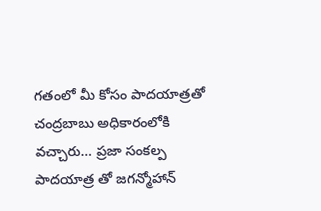గతంలో మీ కోసం పాదయాత్రతో చంద్రబాబు అధికారంలోకి వచ్చారు… ప్రజా సంకల్ప పాదయాత్ర తో జగన్మోహాన్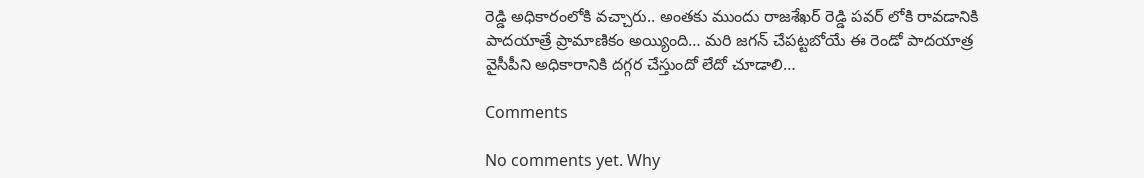రెడ్డి అధికారంలోకి వచ్చారు.. అంతకు ముందు రాజశేఖర్ రెడ్డి పవర్ లోకి రావడానికి పాదయాత్రే ప్రామాణికం అయ్యింది… మరి జగన్ చేపట్టబోయే ఈ రెండో పాదయాత్ర వైసీపీని అధికారానికి దగ్గర చేస్తుందో లేదో చూడాలి…

Comments

No comments yet. Why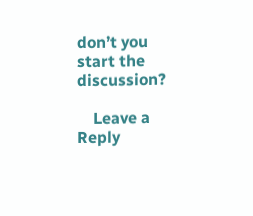don’t you start the discussion?

    Leave a Reply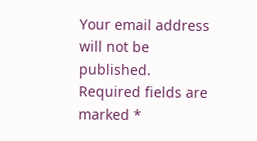Your email address will not be published. Required fields are marked *